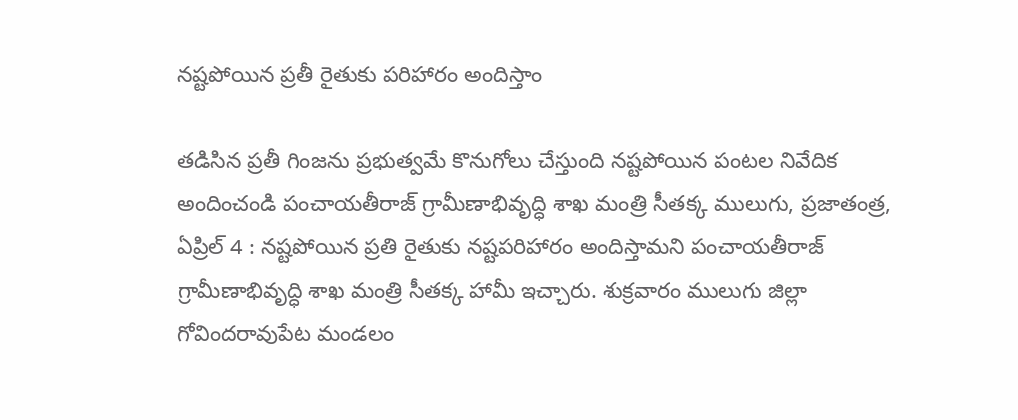నష్టపోయిన ప్రతీ రైతుకు పరిహారం అందిస్తాం

తడిసిన ప్రతీ గింజను ప్రభుత్వమే కొనుగోలు చేస్తుంది నష్టపోయిన పంటల నివేదిక అందించండి పంచాయతీరాజ్ గ్రామీణాభివృద్ధి శాఖ మంత్రి సీతక్క ములుగు, ప్రజాతంత్ర, ఏప్రిల్ 4 : నష్టపోయిన ప్రతి రైతుకు నష్టపరిహారం అందిస్తామని పంచాయతీరాజ్ గ్రామీణాభివృద్ధి శాఖ మంత్రి సీతక్క హామీ ఇచ్చారు. శుక్రవారం ములుగు జిల్లా గోవిందరావుపేట మండలం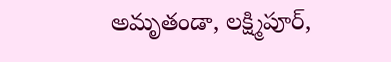అమృతండా, లక్ష్మిపూర్,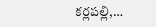కర్లపల్లి,…